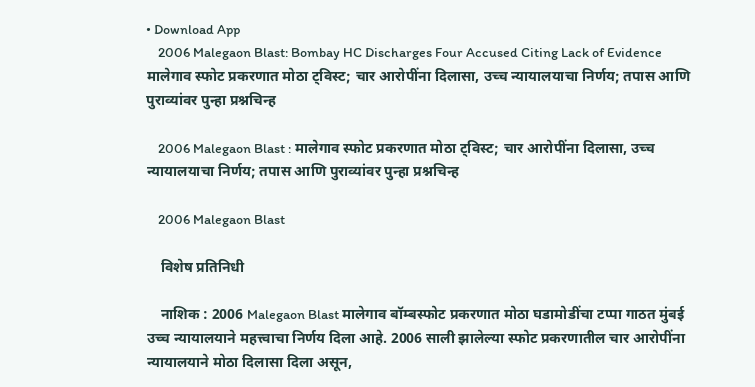• Download App
    2006 Malegaon Blast: Bombay HC Discharges Four Accused Citing Lack of Evidence मालेगाव स्फोट प्रकरणात मोठा ट्विस्ट; चार आरोपींना दिलासा, उच्च न्यायालयाचा निर्णय; तपास आणि पुराव्यांवर पुन्हा प्रश्नचिन्ह

    2006 Malegaon Blast : मालेगाव स्फोट प्रकरणात मोठा ट्विस्ट; चार आरोपींना दिलासा, उच्च न्यायालयाचा निर्णय; तपास आणि पुराव्यांवर पुन्हा प्रश्नचिन्ह

    2006 Malegaon Blast

    विशेष प्रतिनिधी

    नाशिक : 2006 Malegaon Blast मालेगाव बॉम्बस्फोट प्रकरणात मोठा घडामोडींचा टप्पा गाठत मुंबई उच्च न्यायालयाने महत्त्वाचा निर्णय दिला आहे. 2006 साली झालेल्या स्फोट प्रकरणातील चार आरोपींना न्यायालयाने मोठा दिलासा दिला असून,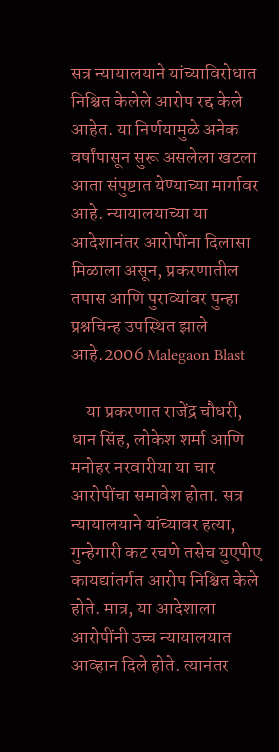सत्र न्यायालयाने यांच्याविरोधात निश्चित केलेले आरोप रद्द केले आहेत. या निर्णयामुळे अनेक वर्षांपासून सुरू असलेला खटला आता संपुष्टात येण्याच्या मार्गावर आहे. न्यायालयाच्या या आदेशानंतर आरोपींना दिलासा मिळाला असून, प्रकरणातील तपास आणि पुराव्यांवर पुन्हा प्रश्नचिन्ह उपस्थित झाले आहे.2006 Malegaon Blast

    या प्रकरणात राजेंद्र चौधरी, धान सिंह, लोकेश शर्मा आणि मनोहर नरवारीया या चार आरोपींचा समावेश होता. सत्र न्यायालयाने यांच्यावर हत्या, गुन्हेगारी कट रचणे तसेच युएपीए कायद्यांतर्गत आरोप निश्चित केले होते. मात्र, या आदेशाला आरोपींनी उच्च न्यायालयात आव्हान दिले होते. त्यानंतर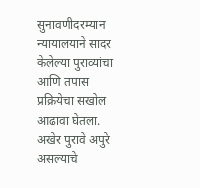सुनावणीदरम्यान न्यायालयाने सादर केलेल्या पुराव्यांचा आणि तपास प्रक्रियेचा सखोल आढावा घेतला. अखेर पुरावे अपुरे असल्याचे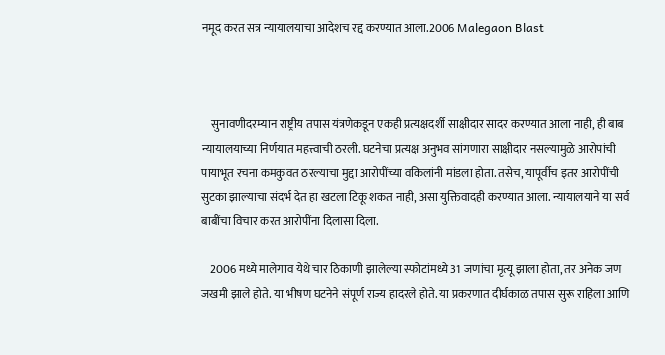नमूद करत सत्र न्यायालयाचा आदेशच रद्द करण्यात आला.2006 Malegaon Blast



    सुनावणीदरम्यान राष्ट्रीय तपास यंत्रणेकडून एकही प्रत्यक्षदर्शी साक्षीदार सादर करण्यात आला नाही, ही बाब न्यायालयाच्या निर्णयात महत्त्वाची ठरली. घटनेचा प्रत्यक्ष अनुभव सांगणारा साक्षीदार नसल्यामुळे आरोपांची पायाभूत रचना कमकुवत ठरल्याचा मुद्दा आरोपींच्या वकिलांनी मांडला होता. तसेच, यापूर्वीच इतर आरोपींची सुटका झाल्याचा संदर्भ देत हा खटला टिकू शकत नाही, असा युक्तिवादही करण्यात आला. न्यायालयाने या सर्व बाबींचा विचार करत आरोपींना दिलासा दिला.

    2006 मध्ये मालेगाव येथे चार ठिकाणी झालेल्या स्फोटांमध्ये 31 जणांचा मृत्यू झाला होता, तर अनेक जण जखमी झाले होते. या भीषण घटनेने संपूर्ण राज्य हादरले होते. या प्रकरणात दीर्घकाळ तपास सुरू राहिला आणि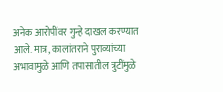अनेक आरोपींवर गुन्हे दाखल करण्यात आले. मात्र, कालांतराने पुराव्यांच्या अभावामुळे आणि तपासातील त्रुटींमुळे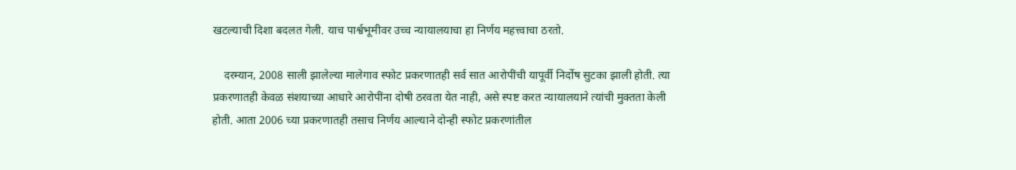खटल्याची दिशा बदलत गेली. याच पार्श्वभूमीवर उच्च न्यायालयाचा हा निर्णय महत्त्वाचा ठरतो.

    दरम्यान, 2008 साली झालेल्या मालेगाव स्फोट प्रकरणातही सर्व सात आरोपींची यापूर्वी निर्दोष सुटका झाली होती. त्या प्रकरणातही केवळ संशयाच्या आधारे आरोपींना दोषी ठरवता येत नाही, असे स्पष्ट करत न्यायालयाने त्यांची मुक्तता केली होती. आता 2006 च्या प्रकरणातही तसाच निर्णय आल्याने दोन्ही स्फोट प्रकरणांतील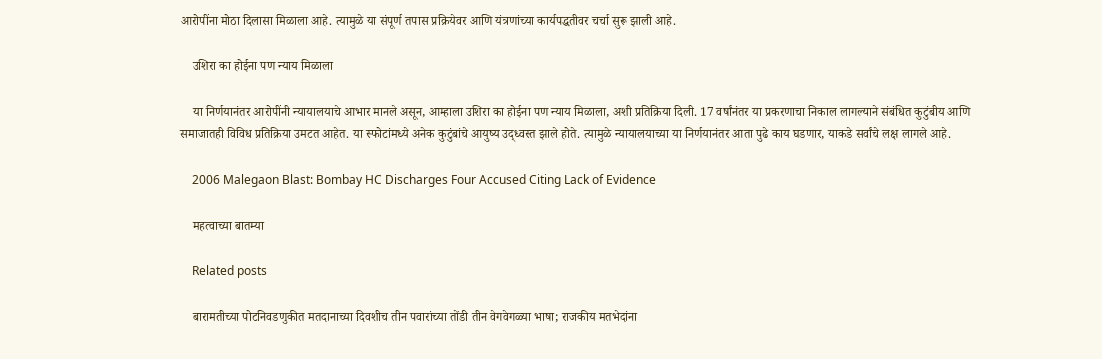आरोपींना मोठा दिलासा मिळाला आहे. त्यामुळे या संपूर्ण तपास प्रक्रियेवर आणि यंत्रणांच्या कार्यपद्धतीवर चर्चा सुरू झाली आहे.

    उशिरा का होईना पण न्याय मिळाला

    या निर्णयानंतर आरोपींनी न्यायालयाचे आभार मानले असून, आम्हाला उशिरा का होईना पण न्याय मिळाला, अशी प्रतिक्रिया दिली. 17 वर्षांनंतर या प्रकरणाचा निकाल लागल्याने संबंधित कुटुंबीय आणि समाजातही विविध प्रतिक्रिया उमटत आहेत. या स्फोटांमध्ये अनेक कुटुंबांचे आयुष्य उद्ध्वस्त झाले होते. त्यामुळे न्यायालयाच्या या निर्णयानंतर आता पुढे काय घडणार, याकडे सर्वांचे लक्ष लागले आहे.

    2006 Malegaon Blast: Bombay HC Discharges Four Accused Citing Lack of Evidence

    महत्वाच्या बातम्या

    Related posts

    बारामतीच्या पोटनिवडणुकीत मतदानाच्या दिवशीच तीन पवारांच्या तोंडी तीन वेगवेगळ्या भाषा; राजकीय मतभेदांना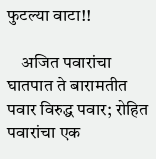फुटल्या वाटा!!

    अजित पवारांचा घातपात ते बारामतीत पवार विरुद्ध पवार; रोहित पवारांचा एक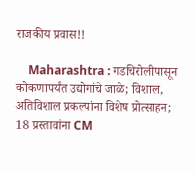राजकीय प्रवास!!

    Maharashtra : गडचिरोलीपासून कोकणापर्यंत उद्योगांचे जाळे; विशाल, अतिविशाल प्रकल्पांना विशेष प्रोत्साहन; 18 प्रस्तावांना CM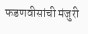फडणवीसांची मंजुरी